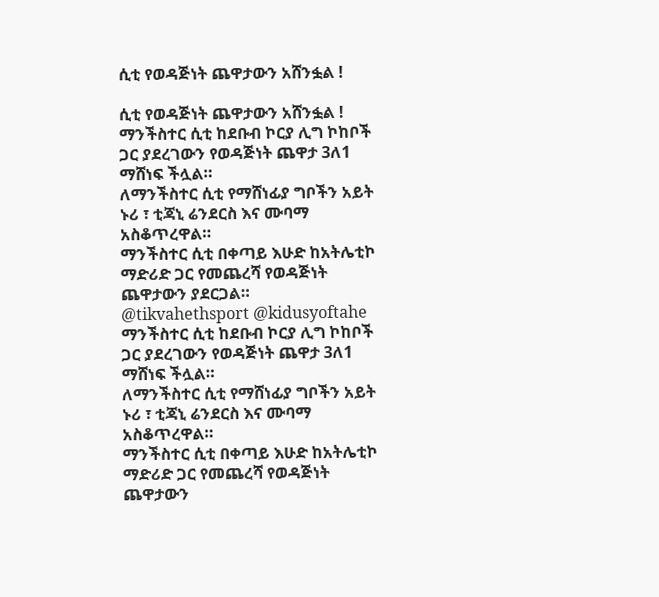ሲቲ የወዳጅነት ጨዋታውን አሸንፏል !

ሲቲ የወዳጅነት ጨዋታውን አሸንፏል !
ማንችስተር ሲቲ ከደቡብ ኮርያ ሊግ ኮከቦች ጋር ያደረገውን የወዳጅነት ጨዋታ 3ለ1 ማሸነፍ ችሏል።
ለማንችስተር ሲቲ የማሸነፊያ ግቦችን አይት ኑሪ ፣ ቲጃኒ ሬንደርስ እና ሙባማ አስቆጥረዋል።
ማንችስተር ሲቲ በቀጣይ እሁድ ከአትሌቲኮ ማድሪድ ጋር የመጨረሻ የወዳጅነት ጨዋታውን ያደርጋል።
@tikvahethsport @kidusyoftahe
ማንችስተር ሲቲ ከደቡብ ኮርያ ሊግ ኮከቦች ጋር ያደረገውን የወዳጅነት ጨዋታ 3ለ1 ማሸነፍ ችሏል።
ለማንችስተር ሲቲ የማሸነፊያ ግቦችን አይት ኑሪ ፣ ቲጃኒ ሬንደርስ እና ሙባማ አስቆጥረዋል።
ማንችስተር ሲቲ በቀጣይ እሁድ ከአትሌቲኮ ማድሪድ ጋር የመጨረሻ የወዳጅነት ጨዋታውን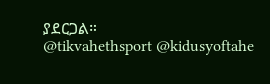ያደርጋል።
@tikvahethsport @kidusyoftahe